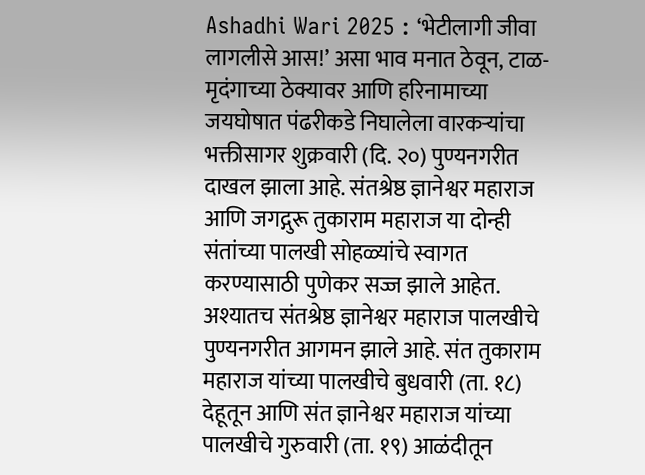Ashadhi Wari 2025 : ‘भेटीलागी जीवा लागलीसे आस!’ असा भाव मनात ठेवून, टाळ-मृदंगाच्या ठेक्यावर आणि हरिनामाच्या जयघोषात पंढरीकडे निघालेला वारकऱ्यांचा भक्तीसागर शुक्रवारी (दि. २०) पुण्यनगरीत दाखल झाला आहे. संतश्रेष्ठ ज्ञानेश्वर महाराज आणि जगद्गुरू तुकाराम महाराज या दोन्ही संतांच्या पालखी सोहळ्यांचे स्वागत करण्यासाठी पुणेकर सज्ज झाले आहेत. अश्यातच संतश्रेष्ठ ज्ञानेश्वर महाराज पालखीचे पुण्यनगरीत आगमन झाले आहे. संत तुकाराम महाराज यांच्या पालखीचे बुधवारी (ता. १८) देहूतून आणि संत ज्ञानेश्वर महाराज यांच्या पालखीचे गुरुवारी (ता. १९) आळंदीतून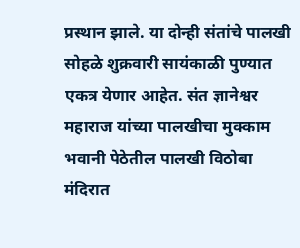प्रस्थान झाले. या दोन्ही संतांचे पालखी सोहळे शुक्रवारी सायंकाळी पुण्यात एकत्र येणार आहेत. संत ज्ञानेश्वर महाराज यांच्या पालखीचा मुक्काम भवानी पेठेतील पालखी विठोबा मंदिरात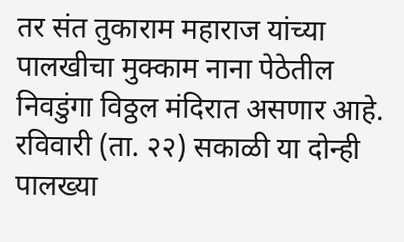तर संत तुकाराम महाराज यांच्या पालखीचा मुक्काम नाना पेठेतील निवडुंगा विठ्ठल मंदिरात असणार आहे. रविवारी (ता. २२) सकाळी या दोन्ही पालख्या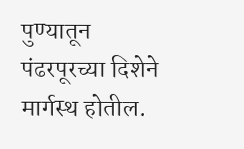पुण्यातून पंढरपूरच्या दिशेने मार्गस्थ होतील.